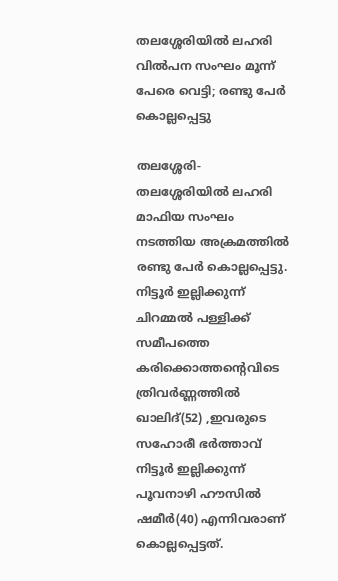തലശ്ശേരിയില്‍ ലഹരി വില്‍പന സംഘം മൂന്ന് പേരെ വെട്ടി; രണ്ടു പേര്‍ കൊല്ലപ്പെട്ടു

തലശ്ശേരി- തലശ്ശേരിയില്‍ ലഹരി മാഫിയ സംഘം നടത്തിയ അക്രമത്തില്‍ രണ്ടു പേര്‍ കൊല്ലപ്പെട്ടു. നിട്ടൂര്‍ ഇല്ലിക്കുന്ന്  ചിറമ്മല്‍ പള്ളിക്ക് സമീപത്തെ കരിക്കൊത്തന്റെവിടെ ത്രിവര്‍ണ്ണത്തില്‍ ഖാലിദ്(52) ,ഇവരുടെ സഹോരീ ഭര്‍ത്താവ് നിട്ടൂര്‍ ഇല്ലിക്കുന്ന്  പൂവനാഴി ഹൗസില്‍ ഷമീര്‍(40) എന്നിവരാണ് കൊല്ലപ്പെട്ടത്.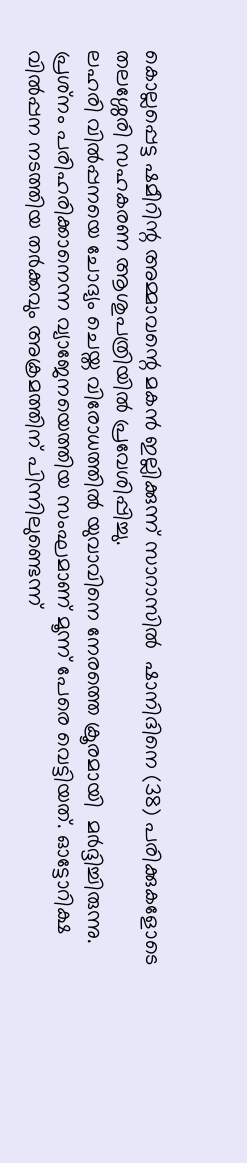കൊല്ലപ്പെട്ട ഷമീറിന്റ അമ്മാവന്റെ മകന്‍ ഇല്ലിക്കുന്ന് സാറാസില്‍  ഷാനിദിനെ (38) പരിക്കുകളോടെ തലശ്ശേരി സഹകരണ ആശുപത്രിയില്‍ പ്രവേശിപ്പിച്ചു.
ലഹരി വില്‍പ്പനയെ ചോദ്യം ചെയ്ത വിരോധത്തില്‍ യുവാവിനെ നേരത്തെ ക്രൂരമായി  മര്‍ദ്ദിച്ചിരുന്നു. പ്രശ്‌നം പരിഹരിക്കാനെന്ന വ്യാജേനയെത്തിയ സംഘമാണ് മൂന്ന് പേരെ വെട്ടിയത്. ഓട്ടോറിക്ഷ വില്‍പ്പന നടത്തിയ തര്‍ക്കവും അക്രമത്തിന് പിന്നിലുണ്ടെന്ന്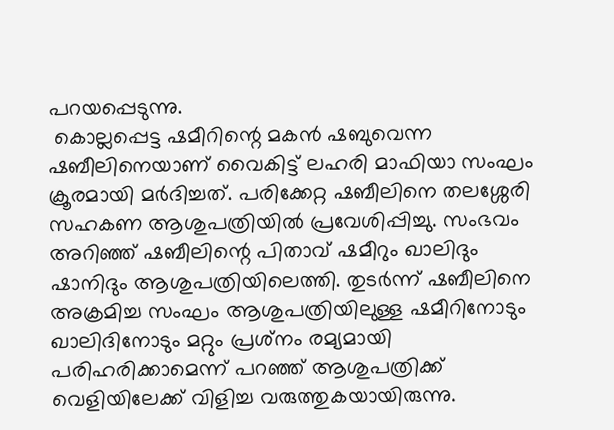പറയപ്പെടുന്നു.
 കൊല്ലപ്പെട്ട ഷമീറിന്റെ മകന്‍ ഷബുവെന്ന ഷബീലിനെയാണ് വൈകിട്ട് ലഹരി മാഫിയാ സംഘം ക്രൂരമായി മര്‍ദിച്ചത്. പരിക്കേറ്റ ഷബീലിനെ തലശ്ശേരി സഹകണ ആശുപത്രിയില്‍ പ്രവേശിപ്പിച്ചു. സംഭവം അറിഞ്ഞ് ഷബീലിന്റെ പിതാവ് ഷമീറും ഖാലിദും ഷാനിദും ആശുപത്രിയിലെത്തി. തുടര്‍ന്ന് ഷബീലിനെ അക്രമിച്ച സംഘം ആശുപത്രിയിലുള്ള ഷമീറിനോടും ഖാലിദിനോടും മറ്റും പ്രശ്‌നം രമ്യമായി പരിഹരിക്കാമെന്ന് പറഞ്ഞ് ആശുപത്രിക്ക് വെളിയിലേക്ക് വിളിച്ച വരുത്തുകയായിരുന്നു.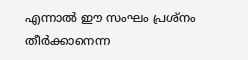എന്നാല്‍ ഈ സംഘം പ്രശ്‌നം തീര്‍ക്കാനെന്ന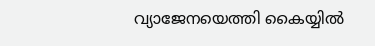വ്യാജേനയെത്തി കൈയ്യില്‍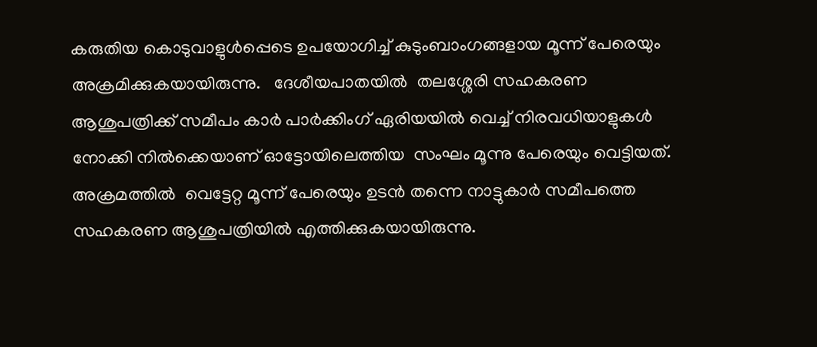കരുതിയ കൊടുവാളുള്‍പ്പെടെ ഉപയോഗിച്ച് കുടുംബാംഗങ്ങളായ മൂന്ന് പേരെയും അക്രമിക്കുകയായിരുന്നു.   ദേശീയപാതയില്‍  തലശ്ശേരി സഹകരണ ആശുപത്രിക്ക് സമീപം കാര്‍ പാര്‍ക്കിംഗ് ഏരിയയില്‍ വെച്ച് നിരവധിയാളുകള്‍ നോക്കി നില്‍ക്കെയാണ് ഓട്ടോയിലെത്തിയ  സംഘം മൂന്നു പേരെയും വെട്ടിയത്. അക്രമത്തില്‍  വെട്ടേറ്റ മൂന്ന് പേരെയും ഉടന്‍ തന്നെ നാട്ടുകാര്‍ സമീപത്തെ സഹകരണ ആശുപത്രിയില്‍ എത്തിക്കുകയായിരുന്നു.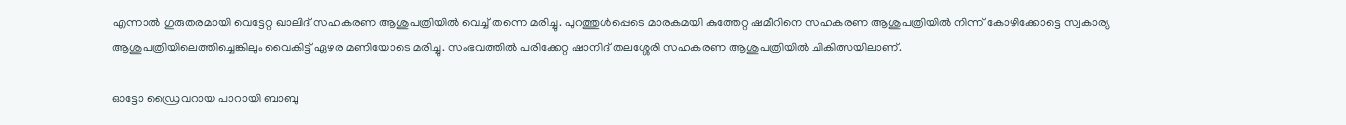എന്നാല്‍ ഗുരുതരമായി വെട്ടേറ്റ ഖാലിദ് സഹകരണ ആശുപത്രിയില്‍ വെച്ച് തന്നെ മരിച്ചു. പുറത്തുള്‍പ്പെടെ മാരകമയി കുത്തേറ്റ ഷമീറിനെ സഹകരണ ആശുപത്രിയില്‍ നിന്ന് കോഴിക്കോട്ടെ സ്വകാര്യ ആശുപത്രിയിലെത്തിച്ചെങ്കിലും വൈകിട്ട് ഏഴര മണിയോടെ മരിച്ചു. സംഭവത്തില്‍ പരിക്കേറ്റ ഷാനിദ് തലശ്ശേരി സഹകരണ ആശുപത്രിയില്‍ ചികിത്സയിലാണ്.

ഓട്ടോ ഡ്രൈവറായ പാറായി ബാബു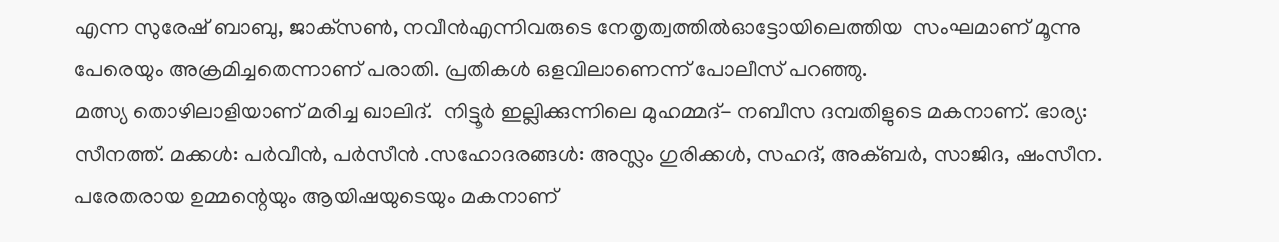എന്ന സുരേഷ് ബാബു, ജാക്‌സണ്‍, നവീന്‍എന്നിവരുടെ നേതൃത്വത്തില്‍ഓട്ടോയിലെത്തിയ  സംഘമാണ് മൂന്നു പേരെയും അക്രമിച്ചതെന്നാണ് പരാതി. പ്രതികള്‍ ഒളവിലാണെന്ന് പോലീസ് പറഞ്ഞു.
മത്സ്യ തൊഴിലാളിയാണ് മരിച്ച ഖാലിദ്.  നിട്ടൂര്‍ ഇല്ലിക്കുന്നിലെ മുഹമ്മദ്- നബീസ ദമ്പതിളുടെ മകനാണ്. ഭാര്യ: സീനത്ത്. മക്കള്‍: പര്‍വീന്‍, പര്‍സീന്‍ .സഹോദരങ്ങള്‍: അസ്ലം ഗുരിക്കള്‍, സഹദ്, അക്ബര്‍, സാജിദ, ഷംസീന.
പരേതരായ ഉമ്മന്റെയും ആയിഷയുടെയും മകനാണ്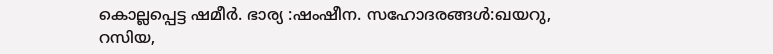കൊല്ലപ്പെട്ട ഷമീര്‍. ഭാര്യ :ഷംഷീന. സഹോദരങ്ങള്‍:ഖയറു, റസിയ,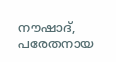നൗഷാദ്, പരേതനായ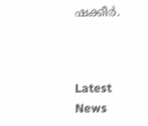ഷക്കീര്‍.



Latest News